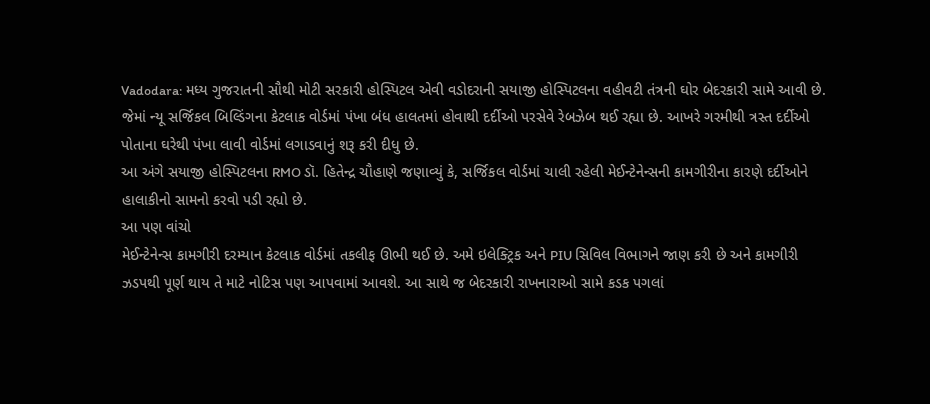Vadodara: મધ્ય ગુજરાતની સૌથી મોટી સરકારી હોસ્પિટલ એવી વડોદરાની સયાજી હોસ્પિટલના વહીવટી તંત્રની ઘોર બેદરકારી સામે આવી છે. જેમાં ન્યૂ સર્જિકલ બિલ્ડિંગના કેટલાક વોર્ડમાં પંખા બંધ હાલતમાં હોવાથી દર્દીઓ પરસેવે રેબઝેબ થઈ રહ્યા છે. આખરે ગરમીથી ત્રસ્ત દર્દીઓ પોતાના ઘરેથી પંખા લાવી વોર્ડમાં લગાડવાનું શરૂ કરી દીધુ છે.
આ અંગે સયાજી હોસ્પિટલના RMO ડૉ. હિતેન્દ્ર ચૌહાણે જણાવ્યું કે, સર્જિકલ વોર્ડમાં ચાલી રહેલી મેઈન્ટેનેન્સની કામગીરીના કારણે દર્દીઓને હાલાકીનો સામનો કરવો પડી રહ્યો છે.
આ પણ વાંચો
મેઈન્ટેનેન્સ કામગીરી દરમ્યાન કેટલાક વોર્ડમાં તકલીફ ઊભી થઈ છે. અમે ઇલેક્ટ્રિક અને PIU સિવિલ વિભાગને જાણ કરી છે અને કામગીરી ઝડપથી પૂર્ણ થાય તે માટે નોટિસ પણ આપવામાં આવશે. આ સાથે જ બેદરકારી રાખનારાઓ સામે કડક પગલાં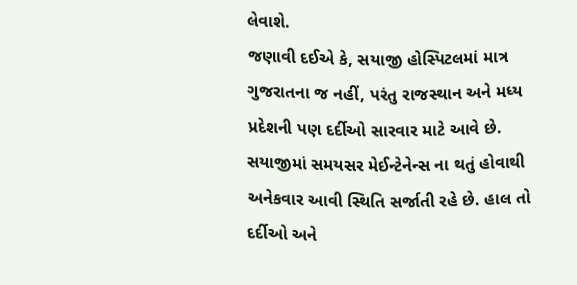લેવાશે.
જણાવી દઈએ કે, સયાજી હોસ્પિટલમાં માત્ર ગુજરાતના જ નહીં, પરંતુ રાજસ્થાન અને મધ્ય પ્રદેશની પણ દર્દીઓ સારવાર માટે આવે છે. સયાજીમાં સમયસર મેઈન્ટેનેન્સ ના થતું હોવાથી અનેકવાર આવી સ્થિતિ સર્જાતી રહે છે. હાલ તો દર્દીઓ અને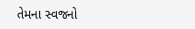તેમના સ્વજનો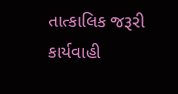તાત્કાલિક જરૂરી કાર્યવાહી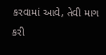કરવામાં આવે, તેવી માગ કરી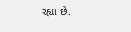રહ્યા છે.